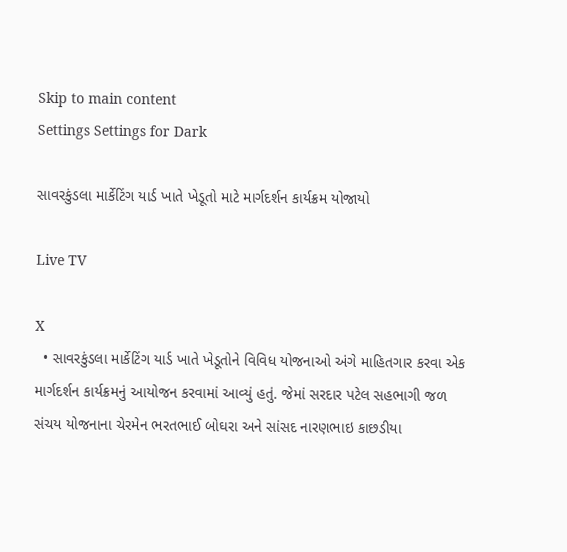Skip to main content
Settings Settings for Dark

સાવરકુંડલા માર્કેટિંગ યાર્ડ ખાતે ખેડૂતો માટે માર્ગદર્શન કાર્યક્રમ યોજાયો

Live TV

X
  • સાવરકુંડલા માર્કેટિંગ યાર્ડ ખાતે ખેડૂતોને વિવિધ યોજનાઓ અંગે માહિતગાર કરવા એક માર્ગદર્શન કાર્યક્રમનું આયોજન કરવામાં આવ્યું હતું. જેમાં સરદાર પટેલ સહભાગી જળ સંચય યોજનાના ચેરમેન ભરતભાઈ બોઘરા અને સાંસદ નારણભાઇ કાછડીયા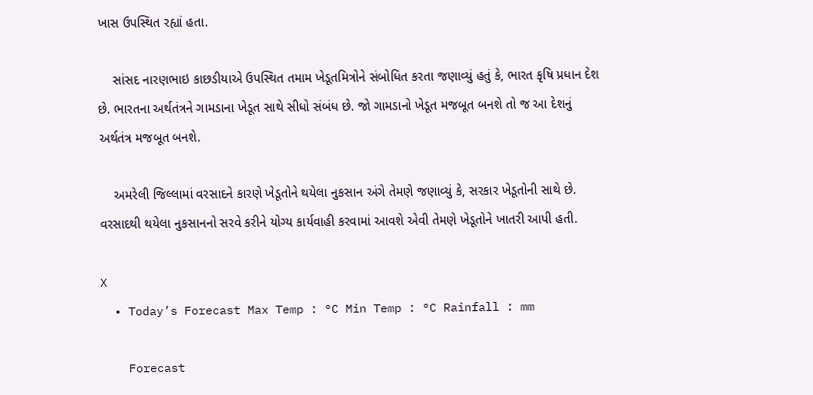ખાસ ઉપસ્થિત રહ્યાં હતા.

    સાંસદ નારણભાઇ કાછડીયાએ ઉપસ્થિત તમામ ખેડૂતમિત્રોને સંબોધિત કરતા જણાવ્યું હતું કે, ભારત કૃષિ પ્રધાન દેશ છે. ભારતના અર્થતંત્રને ગામડાના ખેડૂત સાથે સીધો સંબંધ છે. જો ગામડાનો ખેડૂત મજબૂત બનશે તો જ આ દેશનું અર્થતંત્ર મજબૂત બનશે.

    અમરેલી જિલ્લામાં વરસાદને કારણે ખેડૂતોને થયેલા નુકસાન અંગે તેમણે જણાવ્યું કે, સરકાર ખેડૂતોની સાથે છે. વરસાદથી થયેલા નુકસાનનો સરવે કરીને યોગ્ય કાર્યવાહી કરવામાં આવશે એવી તેમણે ખેડૂતોને ખાતરી આપી હતી.

X
  • Today’s Forecast Max Temp : °C Min Temp : °C Rainfall : mm

    Forecast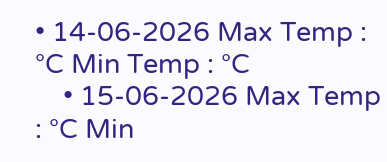• 14-06-2026 Max Temp : °C Min Temp : °C
    • 15-06-2026 Max Temp : °C Min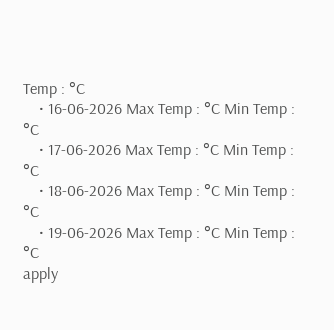Temp : °C
    • 16-06-2026 Max Temp : °C Min Temp : °C
    • 17-06-2026 Max Temp : °C Min Temp : °C
    • 18-06-2026 Max Temp : °C Min Temp : °C
    • 19-06-2026 Max Temp : °C Min Temp : °C
apply